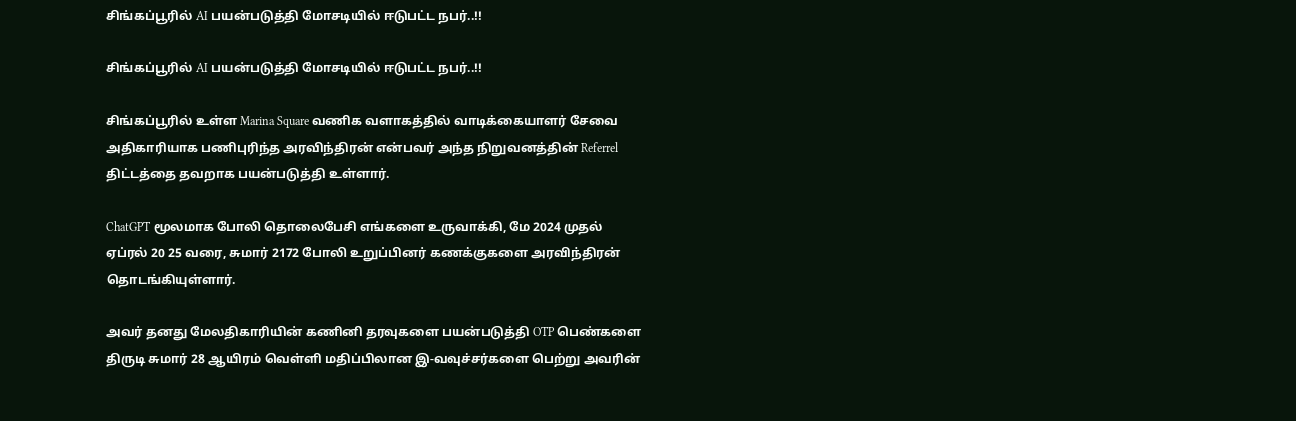சிங்கப்பூரில் AI பயன்படுத்தி மோசடியில் ஈடுபட்ட நபர்..!!

சிங்கப்பூரில் AI பயன்படுத்தி மோசடியில் ஈடுபட்ட நபர்..!!

சிங்கப்பூரில் உள்ள Marina Square வணிக வளாகத்தில் வாடிக்கையாளர் சேவை அதிகாரியாக பணிபுரிந்த அரவிந்திரன் என்பவர் அந்த நிறுவனத்தின் Referrel திட்டத்தை தவறாக பயன்படுத்தி உள்ளார்.

ChatGPT மூலமாக போலி தொலைபேசி எங்களை உருவாக்கி, மே 2024 முதல் ஏப்ரல் 20 25 வரை, சுமார் 2172 போலி உறுப்பினர் கணக்குகளை அரவிந்திரன் தொடங்கியுள்ளார்.

அவர் தனது மேலதிகாரியின் கணினி தரவுகளை பயன்படுத்தி OTP பெண்களை திருடி சுமார் 28 ஆயிரம் வெள்ளி மதிப்பிலான இ-வவுச்சர்களை பெற்று அவரின்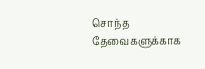சொந்த தேவைகளுக்காக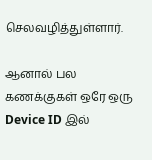செலவழித்துள்ளார்.

ஆனால் பல கணக்குகள் ஒரே ஒரு Device ID இல்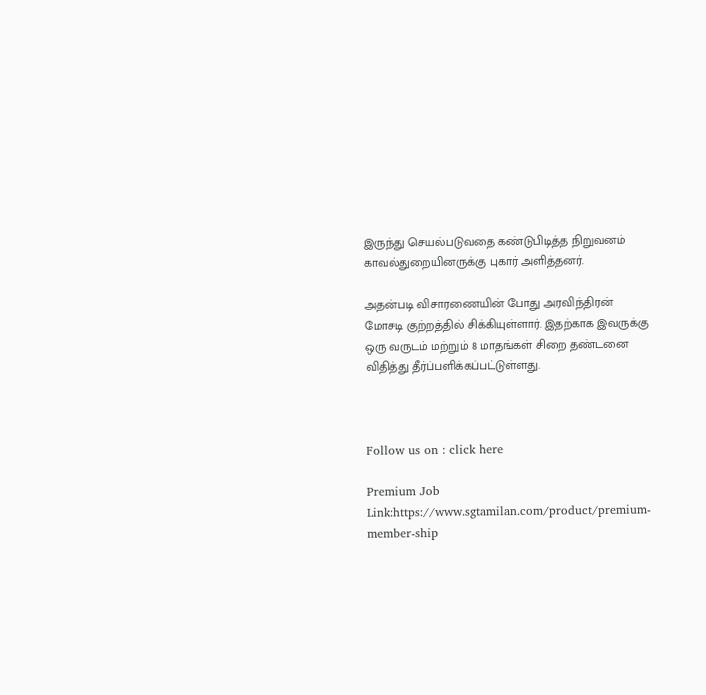இருந்து செயல்படுவதை கண்டுபிடித்த நிறுவனம் காவல்துறையினருக்கு புகார் அளித்தனர்.

அதன்படி விசாரணையின் போது அரவிந்திரன் மோசடி குற்றத்தில் சிக்கியுள்ளார். இதற்காக இவருக்கு ஒரு வருடம் மற்றும் 8 மாதங்கள் சிறை தண்டனை விதித்து தீர்ப்பளிக்கப்பட்டுள்ளது.



Follow us on : click here

Premium Job Link:https://www.sgtamilan.com/product/premium-member-ship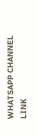WHATSAPP CHANNEL LINK